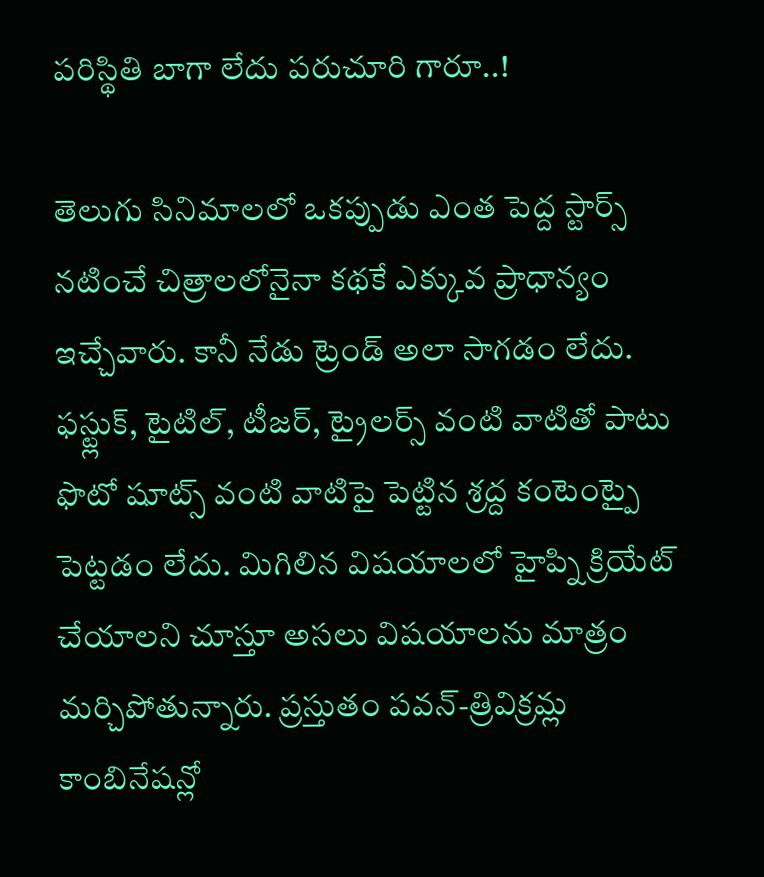పరిస్థితి బాగా లేదు పరుచూరి గారూ..!

తెలుగు సినిమాలలో ఒకప్పుడు ఎంత పెద్ద స్టార్స్ నటించే చిత్రాలలోనైనా కథకే ఎక్కువ ప్రాధాన్యం ఇచ్చేవారు. కానీ నేడు ట్రెండ్ అలా సాగడం లేదు. ఫస్ట్లుక్, టైటిల్, టీజర్, ట్రైలర్స్ వంటి వాటితో పాటు ఫొటో షూట్స్ వంటి వాటిపై పెట్టిన శ్రద్ద కంటెంట్పై పెట్టడం లేదు. మిగిలిన విషయాలలో హైప్ని క్రియేట్ చేయాలని చూస్తూ అసలు విషయాలను మాత్రం మర్చిపోతున్నారు. ప్రస్తుతం పవన్-త్రివిక్రమ్ల కాంబినేషన్లో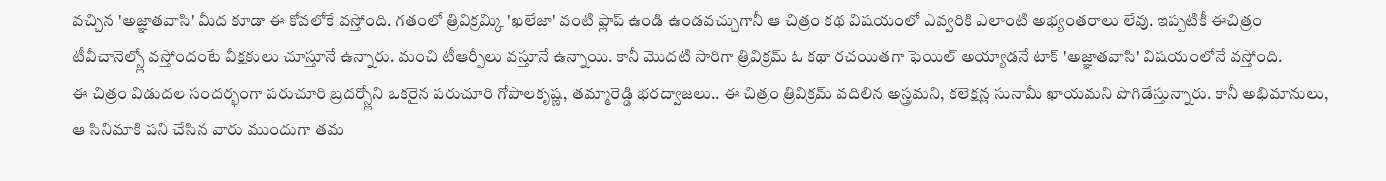వచ్చిన 'అజ్ఞాతవాసి' మీద కూడా ఈ కోవలోకే వస్తోంది. గతంలో త్రివిక్రమ్కి 'ఖలేజా' వంటి ఫ్లాప్ ఉండి ఉండవచ్చుగానీ ఆ చిత్రం కథ విషయంలో ఎవ్వరికి ఎలాంటి అభ్యంతరాలు లేవు. ఇప్పటికీ ఈచిత్రం టీవీచానెల్స్లో వస్తోందంటే వీక్షకులు చూస్తూనే ఉన్నారు. మంచి టీఆర్పీలు వస్తూనే ఉన్నాయి. కానీ మొదటి సారిగా త్రివిక్రమ్ ఓ కథా రచయితగా ఫెయిల్ అయ్యాడనే టాక్ 'అజ్ఞాతవాసి' విషయంలోనే వస్తోంది.
ఈ చిత్రం విడుదల సందర్భంగా పరుచూరి బ్రదర్స్లోని ఒకరైన పరుచూరి గోపాలకృష్ణ, తమ్మారెడ్డి భరద్వాజలు.. ఈ చిత్రం త్రివిక్రమ్ వదిలిన అస్త్రమని, కలెక్షన్ల సునామీ ఖాయమని పొగిడేస్తున్నారు. కానీ అభిమానులు, ఆ సినిమాకి పని చేసిన వారు ముందుగా తమ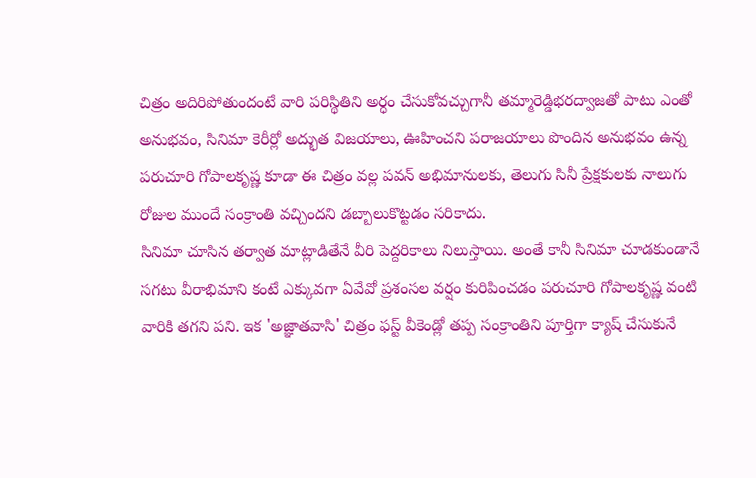చిత్రం అదిరిపోతుందంటే వారి పరిస్థితిని అర్ధం చేసుకోవచ్చుగానీ తమ్మారెడ్డిభరద్వాజతో పాటు ఎంతో అనుభవం, సినిమా కెరీర్లో అద్భుత విజయాలు, ఊహించని పరాజయాలు పొందిన అనుభవం ఉన్న పరుచూరి గోపాలకృష్ణ కూడా ఈ చిత్రం వల్ల పవన్ అభిమానులకు, తెలుగు సినీ ప్రేక్షకులకు నాలుగు రోజుల ముందే సంక్రాంతి వచ్చిందని డబ్బాలుకొట్టడం సరికాదు.
సినిమా చూసిన తర్వాత మాట్లాడితేనే వీరి పెద్దరికాలు నిలుస్తాయి. అంతే కానీ సినిమా చూడకుండానే సగటు వీరాభిమాని కంటే ఎక్కువగా ఏవేవో ప్రశంసల వర్షం కురిపించడం పరుచూరి గోపాలకృష్ణ వంటి వారికి తగని పని. ఇక 'అజ్ఞాతవాసి' చిత్రం ఫస్ట్ వీకెండ్లో తప్ప సంక్రాంతిని పూర్తిగా క్యాష్ చేసుకునే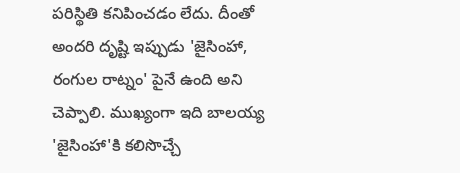పరిస్థితి కనిపించడం లేదు. దీంతో అందరి దృష్టి ఇప్పుడు 'జైసింహా, రంగుల రాట్నం' పైనే ఉంది అని చెప్పాలి. ముఖ్యంగా ఇది బాలయ్య 'జైసింహా'కి కలిసొచ్చే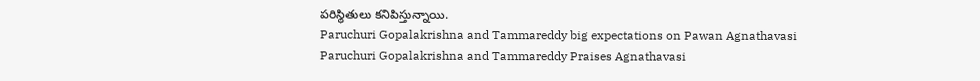పరిస్థితులు కనిపిస్తున్నాయి.
Paruchuri Gopalakrishna and Tammareddy big expectations on Pawan Agnathavasi
Paruchuri Gopalakrishna and Tammareddy Praises Agnathavasi